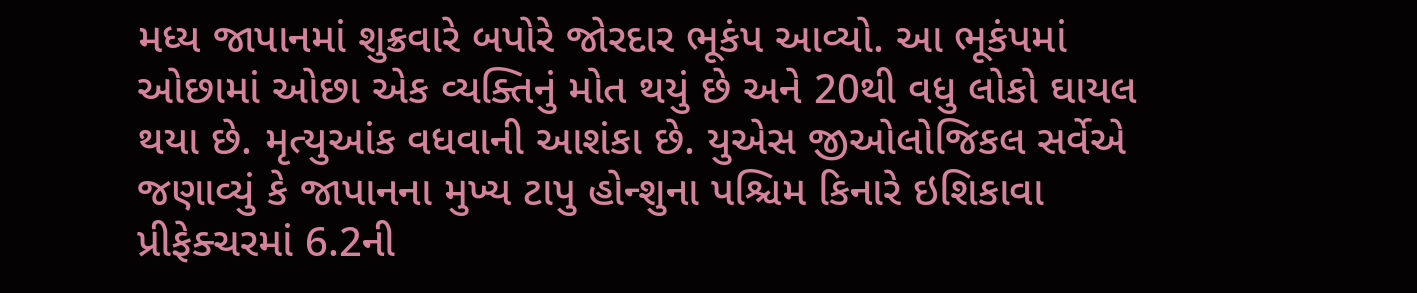મધ્ય જાપાનમાં શુક્રવારે બપોરે જોરદાર ભૂકંપ આવ્યો. આ ભૂકંપમાં ઓછામાં ઓછા એક વ્યક્તિનું મોત થયું છે અને 20થી વધુ લોકો ઘાયલ થયા છે. મૃત્યુઆંક વધવાની આશંકા છે. યુએસ જીઓલોજિકલ સર્વેએ જણાવ્યું કે જાપાનના મુખ્ય ટાપુ હોન્શુના પશ્ચિમ કિનારે ઇશિકાવા પ્રીફેક્ચરમાં 6.2ની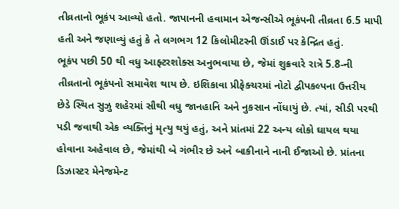તીવ્રતાનો ભૂકંપ આવ્યો હતો. જાપાનની હવામાન એજન્સીએ ભૂકંપની તીવ્રતા 6.5 માપી હતી અને જણાવ્યું હતું કે તે લગભગ 12 કિલોમીટરની ઊંડાઈ પર કેન્દ્રિત હતું.
ભૂકંપ પછી 50 થી વધુ આફ્ટરશોક્સ અનુભવાયા છે, જેમાં શુક્રવારે રાત્રે 5.8-ની તીવ્રતાનો ભૂકંપનો સમાવેશ થાય છે. ઇશિકાવા પ્રીફેક્ચરમાં નોટો દ્વીપકલ્પના ઉત્તરીય છેડે સ્થિત સુઝુ શહેરમાં સૌથી વધુ જાનહાનિ અને નુકસાન નોંધાયું છે. ત્યાં, સીડી પરથી પડી જવાથી એક વ્યક્તિનું મૃત્યુ થયું હતું, અને પ્રાંતમાં 22 અન્ય લોકો ઘાયલ થયા હોવાના અહેવાલ છે, જેમાંથી બે ગંભીર છે અને બાકીનાને નાની ઈજાઓ છે. પ્રાંતના ડિઝાસ્ટર મેનેજમેન્ટ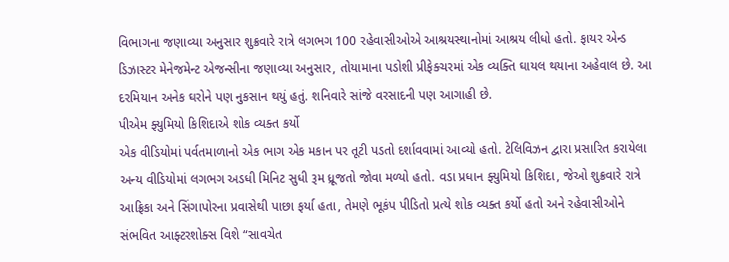વિભાગના જણાવ્યા અનુસાર શુક્રવારે રાત્રે લગભગ 100 રહેવાસીઓએ આશ્રયસ્થાનોમાં આશ્રય લીધો હતો. ફાયર એન્ડ ડિઝાસ્ટર મેનેજમેન્ટ એજન્સીના જણાવ્યા અનુસાર, તોયામાના પડોશી પ્રીફેક્ચરમાં એક વ્યક્તિ ઘાયલ થયાના અહેવાલ છે. આ દરમિયાન અનેક ઘરોને પણ નુકસાન થયું હતું. શનિવારે સાંજે વરસાદની પણ આગાહી છે.
પીએમ ફ્યુમિયો કિશિદાએ શોક વ્યક્ત કર્યો
એક વીડિયોમાં પર્વતમાળાનો એક ભાગ એક મકાન પર તૂટી પડતો દર્શાવવામાં આવ્યો હતો. ટેલિવિઝન દ્વારા પ્રસારિત કરાયેલા અન્ય વીડિયોમાં લગભગ અડધી મિનિટ સુધી રૂમ ધ્રૂજતો જોવા મળ્યો હતો. વડા પ્રધાન ફ્યુમિયો કિશિદા, જેઓ શુક્રવારે રાત્રે આફ્રિકા અને સિંગાપોરના પ્રવાસેથી પાછા ફર્યા હતા, તેમણે ભૂકંપ પીડિતો પ્રત્યે શોક વ્યક્ત કર્યો હતો અને રહેવાસીઓને સંભવિત આફ્ટરશોક્સ વિશે “સાવચેત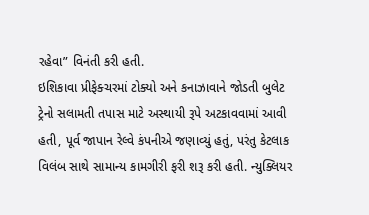રહેવા” વિનંતી કરી હતી.
ઇશિકાવા પ્રીફેક્ચરમાં ટોક્યો અને કનાઝાવાને જોડતી બુલેટ ટ્રેનો સલામતી તપાસ માટે અસ્થાયી રૂપે અટકાવવામાં આવી હતી, પૂર્વ જાપાન રેલ્વે કંપનીએ જણાવ્યું હતું, પરંતુ કેટલાક વિલંબ સાથે સામાન્ય કામગીરી ફરી શરૂ કરી હતી. ન્યુક્લિયર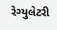રેગ્યુલેટરી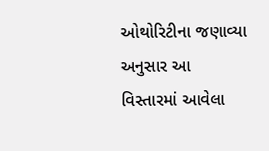ઓથોરિટીના જણાવ્યા અનુસાર આ વિસ્તારમાં આવેલા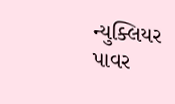ન્યુક્લિયર પાવર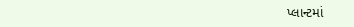પ્લાન્ટમાં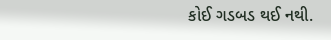કોઈ ગડબડ થઈ નથી.